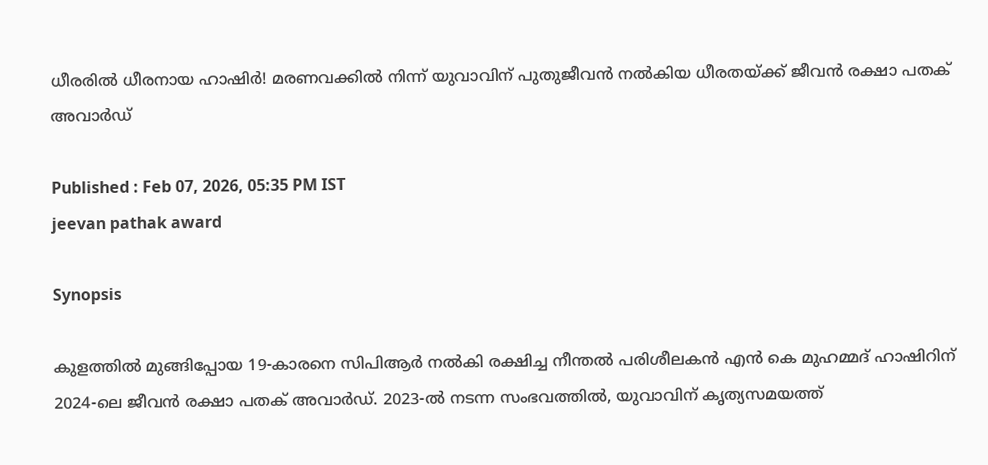ധീരരിൽ ധീരനായ ഹാഷിർ! മരണവക്കില്‍ നിന്ന് യുവാവിന് പുതുജീവന്‍ നല്‍കിയ ധീരതയ്ക്ക് ജീവന്‍ രക്ഷാ പതക് അവാര്‍ഡ്

Published : Feb 07, 2026, 05:35 PM IST
jeevan pathak award

Synopsis

കുളത്തില്‍ മുങ്ങിപ്പോയ 19-കാരനെ സിപിആര്‍ നല്‍കി രക്ഷിച്ച നീന്തല്‍ പരിശീലകന്‍ എന്‍ കെ മുഹമ്മദ് ഹാഷിറിന് 2024-ലെ ജീവന്‍ രക്ഷാ പതക് അവാര്‍ഡ്. 2023-ല്‍ നടന്ന സംഭവത്തില്‍, യുവാവിന് കൃത്യസമയത്ത്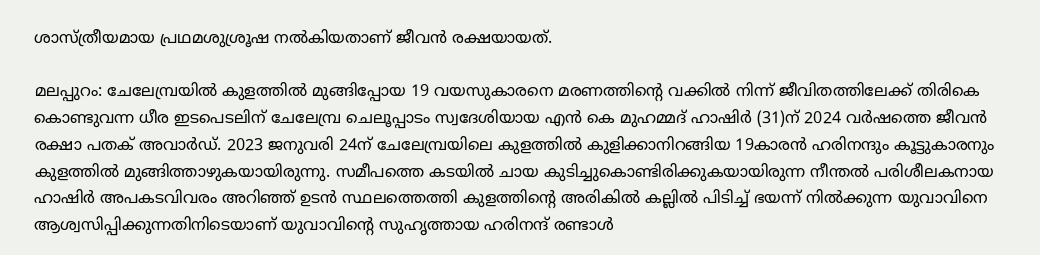ശാസ്ത്രീയമായ പ്രഥമശുശ്രൂഷ നല്‍കിയതാണ് ജീവന്‍ രക്ഷയായത്.

മലപ്പുറം: ചേലേമ്പ്രയില്‍ കുളത്തില്‍ മുങ്ങിപ്പോയ 19 വയസുകാരനെ മരണത്തിന്‍റെ വക്കില്‍ നിന്ന് ജീവിതത്തിലേക്ക് തിരികെ കൊണ്ടുവന്ന ധീര ഇടപെടലിന് ചേലേമ്പ്ര ചെലൂപ്പാടം സ്വദേശിയായ എന്‍ കെ മുഹമ്മദ് ഹാഷിര്‍ (31)ന് 2024 വര്‍ഷത്തെ ജീവന്‍ രക്ഷാ പതക് അവാര്‍ഡ്. 2023 ജനുവരി 24ന് ചേലേമ്പ്രയിലെ കുളത്തില്‍ കുളിക്കാനിറങ്ങിയ 19കാരന്‍ ഹരിനന്ദും കൂട്ടുകാരനും കുളത്തില്‍ മുങ്ങിത്താഴുകയായിരുന്നു. സമീപത്തെ കടയില്‍ ചായ കുടിച്ചുകൊണ്ടിരിക്കുകയായിരുന്ന നീന്തല്‍ പരിശീലകനായ ഹാഷിര്‍ അപകടവിവരം അറിഞ്ഞ് ഉടന്‍ സ്ഥലത്തെത്തി കുളത്തിന്‍റെ അരികില്‍ കല്ലില്‍ പിടിച്ച് ഭയന്ന് നില്‍ക്കുന്ന യുവാവിനെ ആശ്വസിപ്പിക്കുന്നതിനിടെയാണ് യുവാവിന്റെ സുഹൃത്തായ ഹരിനന്ദ് രണ്ടാള്‍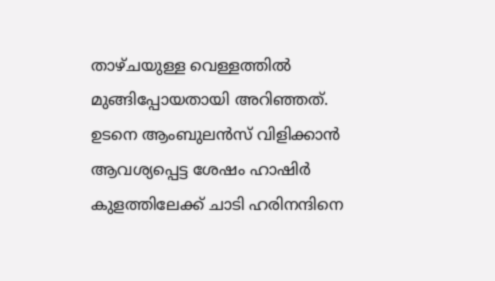താഴ്ചയുള്ള വെള്ളത്തില്‍ മുങ്ങിപ്പോയതായി അറിഞ്ഞത്. ഉടനെ ആംബുലന്‍സ് വിളിക്കാന്‍ ആവശ്യപ്പെട്ട ശേഷം ഹാഷിര്‍ കുളത്തിലേക്ക് ചാടി ഹരിനന്ദിനെ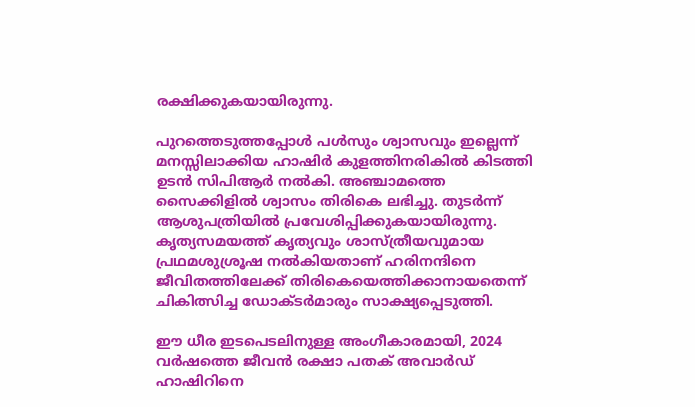രക്ഷിക്കുകയായിരുന്നു.

പുറത്തെടുത്തപ്പോള്‍ പള്‍സും ശ്വാസവും ഇല്ലെന്ന് മനസ്സിലാക്കിയ ഹാഷിര്‍ കുളത്തിനരികില്‍ കിടത്തി ഉടന്‍ സിപിആര്‍ നല്‍കി. അഞ്ചാമത്തെ സൈക്കിളില്‍ ശ്വാസം തിരികെ ലഭിച്ചു. തുടര്‍ന്ന് ആശുപത്രിയില്‍ പ്രവേശിപ്പിക്കുകയായിരുന്നു. കൃത്യസമയത്ത് കൃത്യവും ശാസ്ത്രീയവുമായ പ്രഥമശുശ്രൂഷ നല്‍കിയതാണ് ഹരിനന്ദിനെ ജീവിതത്തിലേക്ക് തിരികെയെത്തിക്കാനായതെന്ന് ചികിത്സിച്ച ഡോക്ടര്‍മാരും സാക്ഷ്യപ്പെടുത്തി.

ഈ ധീര ഇടപെടലിനുള്ള അംഗീകാരമായി, 2024 വര്‍ഷത്തെ ജീവന്‍ രക്ഷാ പതക് അവാര്‍ഡ് ഹാഷിറിനെ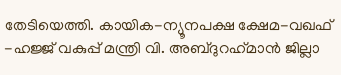തേടിയെത്തി. കായിക-ന്യൂനപക്ഷ ക്ഷേമ-വഖഫ് -ഹജ്ജ് വകുപ്പ് മന്ത്രി വി. അബ്ദുറഹ്‌മാന്‍ ജില്ലാ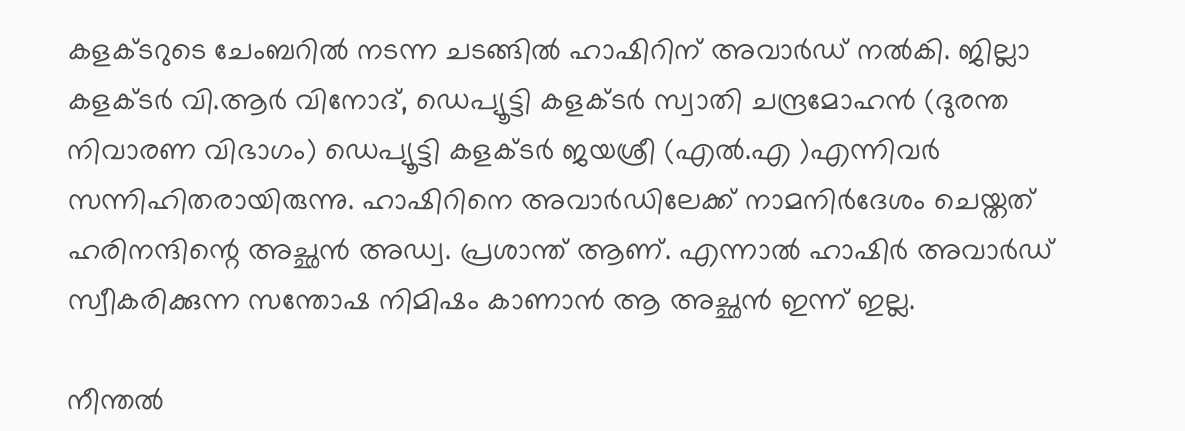കളക്ടറുടെ ചേംബറില്‍ നടന്ന ചടങ്ങില്‍ ഹാഷിറിന് അവാര്‍ഡ് നല്‍കി. ജില്ലാ കളക്ടര്‍ വി.ആര്‍ വിനോദ്, ഡെപ്യൂട്ടി കളക്ടര്‍ സ്വാതി ചന്ദ്രമോഹന്‍ (ദുരന്ത നിവാരണ വിഭാഗം) ഡെപ്യൂട്ടി കളക്ടര്‍ ജയശ്രീ (എല്‍.എ )എന്നിവര്‍ സന്നിഹിതരായിരുന്നു. ഹാഷിറിനെ അവാര്‍ഡിലേക്ക് നാമനിര്‍ദേശം ചെയ്തത് ഹരിനന്ദിന്റെ അച്ഛന്‍ അഡ്വ. പ്രശാന്ത് ആണ്. എന്നാല്‍ ഹാഷിര്‍ അവാര്‍ഡ് സ്വീകരിക്കുന്ന സന്തോഷ നിമിഷം കാണാന്‍ ആ അച്ഛന്‍ ഇന്ന് ഇല്ല.

നീന്തല്‍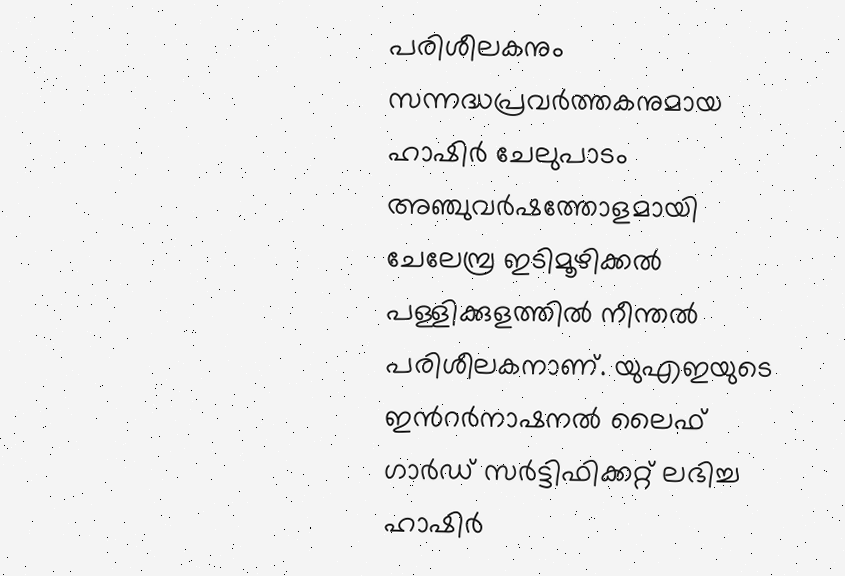പരിശീലകനും സന്നദ്ധപ്രവര്‍ത്തകനുമായ ഹാഷിര്‍ ചേലുപാടം അഞ്ചുവര്‍ഷത്തോളമായി ചേലേമ്പ്ര ഇടിമൂഴിക്കല്‍ പള്ളിക്കുളത്തില്‍ നീന്തല്‍ പരിശീലകനാണ്. യുഎഇയുടെ ഇന്‍റര്‍നാഷനല്‍ ലൈഫ് ഗാര്‍ഡ് സര്‍ട്ടിഫിക്കറ്റ് ലഭിച്ച ഹാഷിര്‍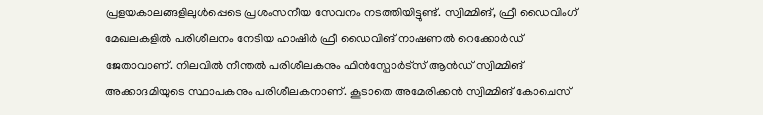പ്രളയകാലങ്ങളിലുള്‍പ്പെടെ പ്രശംസനീയ സേവനം നടത്തിയിട്ടുണ്ട്. സ്വിമ്മിങ്, ഫ്രീ ഡൈവിംഗ് മേഖലകളില്‍ പരിശീലനം നേടിയ ഹാഷിര്‍ ഫ്രീ ഡൈവിങ് നാഷണല്‍ റെക്കോര്‍ഡ് ജേതാവാണ്. നിലവില്‍ നീന്തല്‍ പരിശീലകനും ഫിന്‍സ്പോര്‍ട്സ് ആന്‍ഡ് സ്വിമ്മിങ് അക്കാദമിയുടെ സ്ഥാപകനും പരിശീലകനാണ്. കൂടാതെ അമേരിക്കന്‍ സ്വിമ്മിങ് കോചെസ്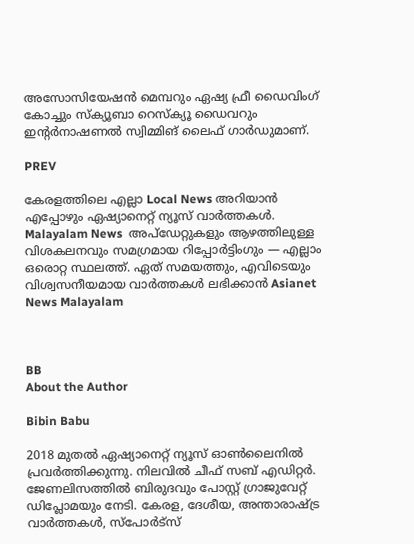അസോസിയേഷന്‍ മെമ്പറും ഏഷ്യ ഫ്രീ ഡൈവിംഗ് കോച്ചും സ്‌ക്യൂബാ റെസ്‌ക്യൂ ഡൈവറും ഇന്റര്‍നാഷണല്‍ സ്വിമ്മിങ് ലൈഫ് ഗാര്‍ഡുമാണ്.

PREV

കേരളത്തിലെ എല്ലാ Local News അറിയാൻ എപ്പോഴും ഏഷ്യാനെറ്റ് ന്യൂസ് വാർത്തകൾ. Malayalam News  അപ്‌ഡേറ്റുകളും ആഴത്തിലുള്ള വിശകലനവും സമഗ്രമായ റിപ്പോർട്ടിംഗും — എല്ലാം ഒരൊറ്റ സ്ഥലത്ത്. ഏത് സമയത്തും, എവിടെയും വിശ്വസനീയമായ വാർത്തകൾ ലഭിക്കാൻ Asianet News Malayalam



BB
About the Author

Bibin Babu

2018 മുതല്‍ ഏഷ്യാനെറ്റ് ന്യൂസ് ഓണ്‍ലൈനില്‍ പ്രവര്‍ത്തിക്കുന്നു. നിലവില്‍ ചീഫ് സബ് എഡിറ്റർ. ജേണലിസത്തില്‍ ബിരുദവും പോസ്റ്റ് ഗ്രാജുവേറ്റ് ഡിപ്ലോമയും നേടി. കേരള, ദേശീയ, അന്താരാഷ്ട്ര വാര്‍ത്തകള്‍, സ്പോര്‍ട്സ്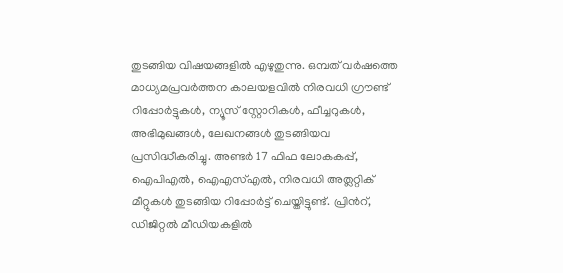തുടങ്ങിയ വിഷയങ്ങളില്‍ എഴുതുന്നു. ഒമ്പത് വര്‍ഷത്തെ മാധ്യമപ്രവര്‍ത്തന കാലയളവില്‍ നിരവധി ഗ്രൗണ്ട് റിപ്പോര്‍ട്ടുകള്‍, ന്യൂസ് സ്റ്റോറികള്‍, ഫീച്ചറുകള്‍, അഭിമുഖങ്ങള്‍, ലേഖനങ്ങള്‍ തുടങ്ങിയവ പ്രസിദ്ധീകരിച്ചു. അണ്ടര്‍ 17 ഫിഫ ലോകകപ്പ്, ഐപിഎൽ, ഐഎസ്എൽ, നിരവധി അത്ലറ്റിക് മീറ്റുകൾ തുടങ്ങിയ റിപ്പോര്‍ട്ട് ചെയ്തിട്ടുണ്ട്. പ്രിന്‍റ്, ഡിജിറ്റല്‍ മീഡിയകളില്‍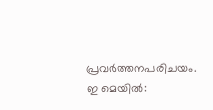പ്രവര്‍ത്തനപരിചയം. ഇ മെയില്‍: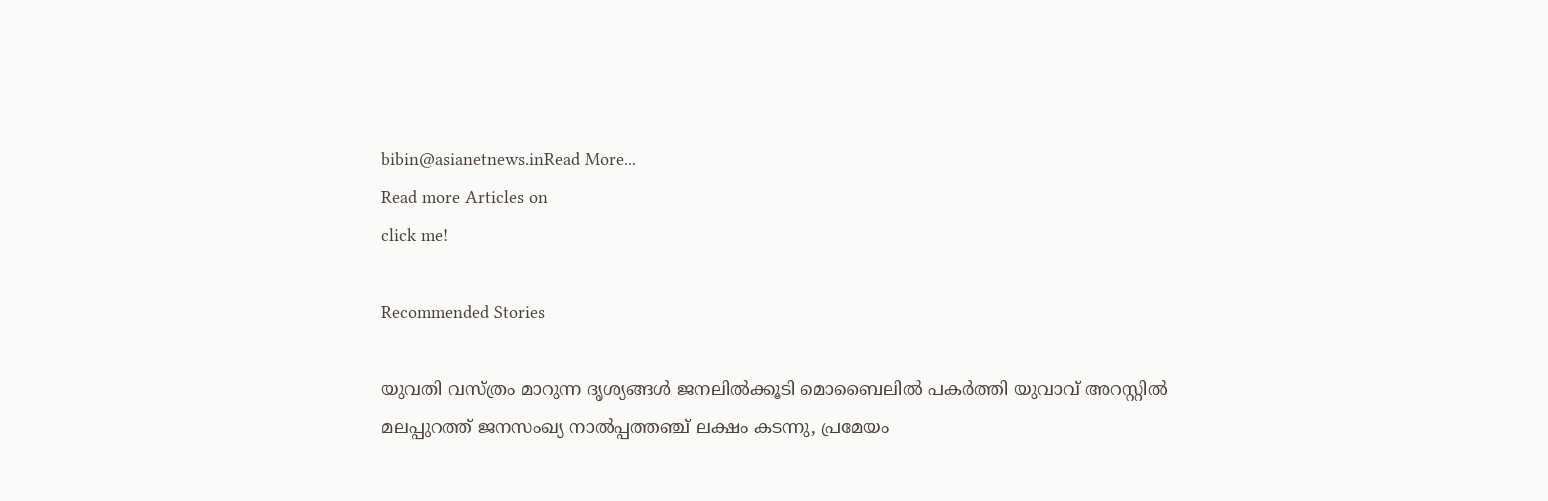bibin@asianetnews.inRead More...
Read more Articles on
click me!

Recommended Stories

യുവതി വസ്ത്രം മാറുന്ന ദൃശ്യങ്ങൾ ജനലിൽക്കൂടി മൊബൈലിൽ പകർത്തി യുവാവ് അറസ്റ്റിൽ
മലപ്പുറത്ത് ജനസംഖ്യ നാൽപ്പത്തഞ്ച് ലക്ഷം കടന്നു, പ്രമേയം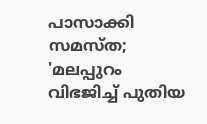പാസാക്കി സമസ്ത; 'മലപ്പുറം വിഭജിച്ച് പുതിയ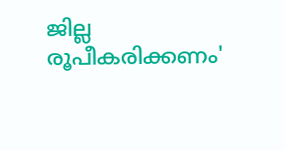ജില്ല രൂപീകരിക്കണം'